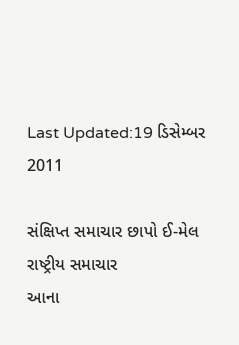Last Updated:19 ડિસેમ્બર 2011

સંક્ષિપ્ત સમાચાર છાપો ઈ-મેલ
રાષ્ટ્રીય સમાચાર
આના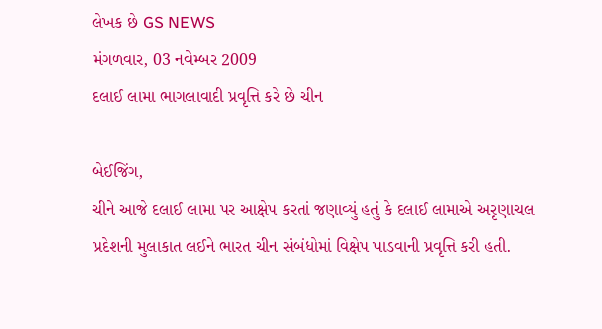લેખક છે GS NEWS
મંગળવાર, 03 નવેમ્બર 2009
દલાઈ લામા ભાગલાવાદી પ્રવૃત્તિ કરે છે ચીન

બેઈજિંગ,
ચીને આજે દલાઈ લામા પર આક્ષેપ કરતાં જણાવ્યું હતું કે દલાઈ લામાએ અરૃણાચલ પ્રદેશની મુલાકાત લઈને ભારત ચીન સંબંધોમાં વિક્ષેપ પાડવાની પ્રવૃત્તિ કરી હતી.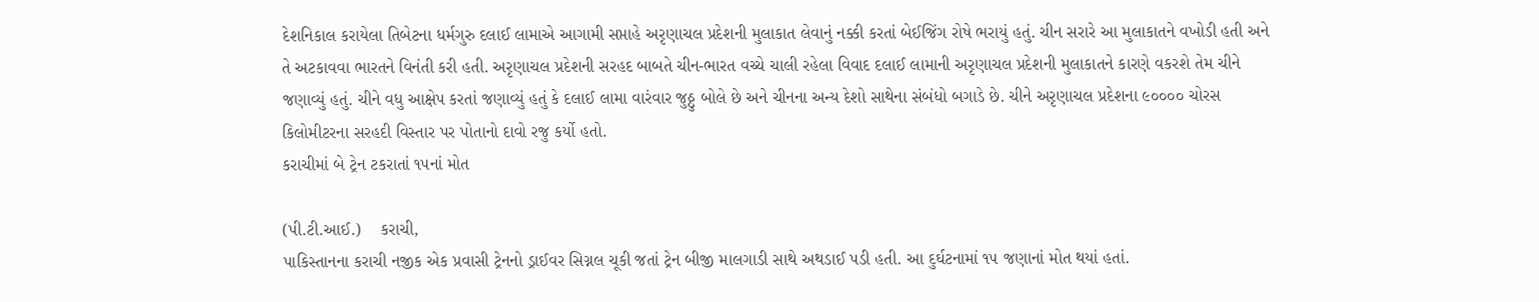દેશનિકાલ કરાયેલા તિબેટના ધર્મગુરુ દલાઈ લામાએ આગામી સપ્તાહે અરૃણાચલ પ્રદેશની મુલાકાત લેવાનું નક્કી કરતાં બેઈજિંગ રોષે ભરાયું હતું. ચીન સરારે આ મુલાકાતને વખોડી હતી અને તે અટકાવવા ભારતને વિનંતી કરી હતી. અરૃણાચલ પ્રદેશની સરહદ બાબતે ચીન-ભારત વચ્ચે ચાલી રહેલા વિવાદ દલાઈ લામાની અરૃણાચલ પ્રદેશની મુલાકાતને કારણે વકરશે તેમ ચીને જણાવ્યું હતું. ચીને વધુ આક્ષેપ કરતાં જણાવ્યું હતું કે દલાઈ લામા વારંવાર જુઠ્ઠુ બોલે છે અને ચીનના અન્ય દેશો સાથેના સંબંધો બગાડે છે. ચીને અરૃણાચલ પ્રદેશના ૯૦૦૦૦ ચોરસ કિલોમીટરના સરહદી વિસ્તાર પર પોતાનો દાવો રજુ કર્યો હતો.
કરાચીમાં બે ટ્રેન ટકરાતાં ૧૫નાં મોત

(પી.ટી.આઈ.)    કરાચી,
પાકિસ્તાનના કરાચી નજીક એક પ્રવાસી ટ્રેનનો ડ્રાઈવર સિગ્નલ ચૂકી જતાં ટ્રેન બીજી માલગાડી સાથે અથડાઈ પડી હતી. આ દુર્ઘટનામાં ૧૫ જણાનાં મોત થયાં હતાં.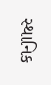સ્થાનિક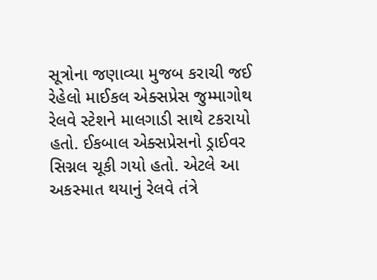સૂત્રોના જણાવ્યા મુજબ કરાચી જઈ રેહેલો માઈકલ એક્સપ્રેસ જુમ્માગોથ રેલવે સ્ટેશને માલગાડી સાથે ટકરાયો હતો. ઈકબાલ એક્સપ્રેસનો ડ્રાઈવર સિગ્નલ ચૂકી ગયો હતો. એટલે આ અકસ્માત થયાનું રેલવે તંત્રે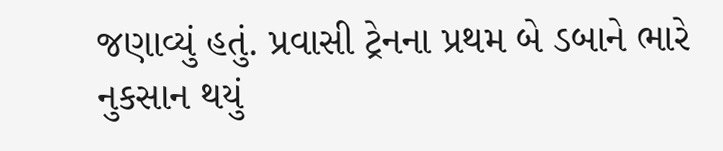જણાવ્યું હતું. પ્રવાસી ટ્રેનના પ્રથમ બે ડબાને ભારે નુકસાન થયું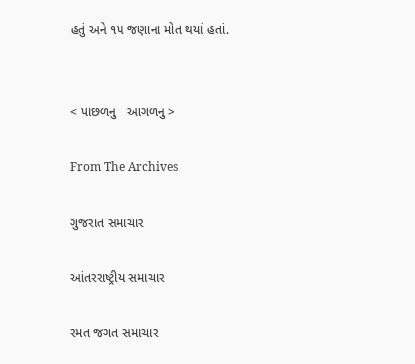હતું અને ૧૫ જણાના મોત થયાં હતાં.


< પાછળનુ   આગળનુ >

From The Archives

ગુજરાત સમાચાર

આંતરરાષ્ટ્રીય સમાચાર

રમત જગત સમાચાર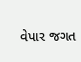વેપાર જગત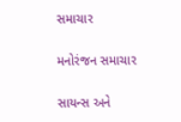સમાચાર

મનોરંજન સમાચાર

સાયન્સ અને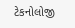ટેકનોલોજી